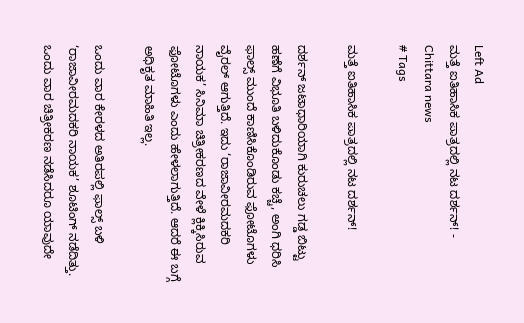Left Ad
ಮತ್ತೆ ಐತಿಹಾಸಿಕ ಪಾತ್ರದಲ್ಲಿ ನಟ ದರ್ಶನ್! - Chittara news
# Tags

ಮತ್ತೆ ಐತಿಹಾಸಿಕ ಪಾತ್ರದಲ್ಲಿ ನಟ ದರ್ಶನ್!

ದರ್ಶನ್ ಜಟಾಧಾರಿಯಾಗಿ ಕುರುಚಲು ಗಡ್ಡ ಬಿಟ್ಟು ಹಣೆಗೆ ವಿಭೂತಿ ಬಳಿದುಕೊಂಡು ಕಚ್ಚೆ, ಅಂಗಿ ಧರಿಸಿ ಫಾಲ್ಸ್ ಮುಂದೆ ಕಾಣಿಸಿಕೊಂಡಿರುವ ಫೋಟೊಗಳು ವೈರಲ್ ಆಗುತ್ತಿದೆ. ಇದು ‘ರಾಜಾವೀರಮದಕರಿ ನಾಯಕ’ ಸಿನಿಮಾ ಚಿತ್ರೀಕರಣದ ವೇಳೆ ಕ್ಲಿಕ್ಕಿಸಿರುವ ಫೋಟೊಗಳು ಎಂದು ಹೇಳಲಾಗುತ್ತಿದೆ. ಆದರೆ ಈ ಬಗ್ಗೆ ಅಧಿಕೃತ ಮಾಹಿತಿ ಇಲ್ಲ.

ಒಂದು ವಾರ ಕೇರಳದ ಅತಿರಪಲ್ಲಿ ಫಾಲ್ಸ್‌ ಬಳಿ ‘ರಾಜಾವೀರಮದಕರಿ ನಾಯಕ’ ಶೂಟಿಂಗ್ ನಡೆದಿತ್ತು. ಒಂದು ವಾರ ಚಿತ್ರೀಕರಣ ನಡೆಸಿದರೂ ಯಾವುದೇ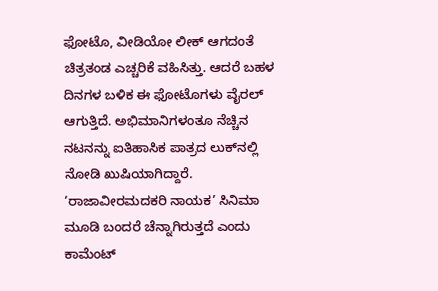ಫೋಟೊ, ವೀಡಿಯೋ ಲೀಕ್ ಆಗದಂತೆ ಚಿತ್ರತಂಡ ಎಚ್ಚರಿಕೆ ವಹಿಸಿತ್ತು. ಆದರೆ ಬಹಳ ದಿನಗಳ ಬಳಿಕ ಈ ಫೋಟೊಗಳು ವೈರಲ್ ಆಗುತ್ತಿದೆ. ಅಭಿಮಾನಿಗಳಂತೂ ನೆಚ್ಚಿನ ನಟನನ್ನು ಐತಿಹಾಸಿಕ ಪಾತ್ರದ ಲುಕ್‌ನಲ್ಲಿ ನೋಡಿ ಖುಷಿಯಾಗಿದ್ದಾರೆ. ‘ರಾಜಾವೀರಮದಕರಿ ನಾಯಕ’ ಸಿನಿಮಾ ಮೂಡಿ ಬಂದರೆ ಚೆನ್ನಾಗಿರುತ್ತದೆ ಎಂದು ಕಾಮೆಂಟ್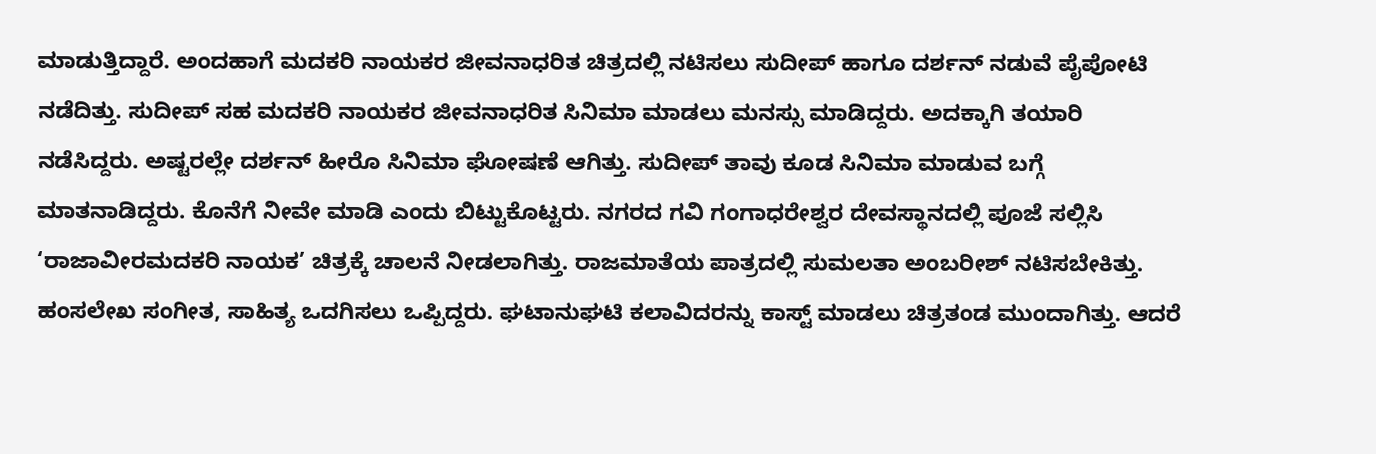ಮಾಡುತ್ತಿದ್ದಾರೆ. ಅಂದಹಾಗೆ ಮದಕರಿ ನಾಯಕರ ಜೀವನಾಧರಿತ ಚಿತ್ರದಲ್ಲಿ ನಟಿಸಲು ಸುದೀಪ್ ಹಾಗೂ ದರ್ಶನ್ ನಡುವೆ ಪೈಪೋಟಿ ನಡೆದಿತ್ತು. ಸುದೀಪ್ ಸಹ ಮದಕರಿ ನಾಯಕರ ಜೀವನಾಧರಿತ ಸಿನಿಮಾ ಮಾಡಲು ಮನಸ್ಸು ಮಾಡಿದ್ದರು. ಅದಕ್ಕಾಗಿ ತಯಾರಿ ನಡೆಸಿದ್ದರು. ಅಷ್ಟರಲ್ಲೇ ದರ್ಶನ್ ಹೀರೊ ಸಿನಿಮಾ ಘೋಷಣೆ ಆಗಿತ್ತು. ಸುದೀಪ್ ತಾವು ಕೂಡ ಸಿನಿಮಾ ಮಾಡುವ ಬಗ್ಗೆ ಮಾತನಾಡಿದ್ದರು. ಕೊನೆಗೆ ನೀವೇ ಮಾಡಿ ಎಂದು ಬಿಟ್ಟುಕೊಟ್ಟರು. ನಗರದ ಗವಿ ಗಂಗಾಧರೇಶ್ವರ ದೇವಸ್ಥಾನದಲ್ಲಿ ಪೂಜೆ ಸಲ್ಲಿಸಿ ‘ರಾಜಾವೀರಮದಕರಿ ನಾಯಕ’ ಚಿತ್ರಕ್ಕೆ ಚಾಲನೆ ನೀಡಲಾಗಿತ್ತು. ರಾಜಮಾತೆಯ ಪಾತ್ರದಲ್ಲಿ ಸುಮಲತಾ ಅಂಬರೀಶ್ ನಟಿಸಬೇಕಿತ್ತು. ಹಂಸಲೇಖ ಸಂಗೀತ, ಸಾಹಿತ್ಯ ಒದಗಿಸಲು ಒಪ್ಪಿದ್ದರು. ಘಟಾನುಘಟಿ ಕಲಾವಿದರನ್ನು ಕಾಸ್ಟ್ ಮಾಡಲು ಚಿತ್ರತಂಡ ಮುಂದಾಗಿತ್ತು. ಆದರೆ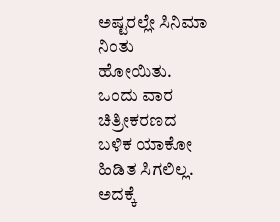ಅಷ್ಟರಲ್ಲೇ ಸಿನಿಮಾ ನಿಂತು ಹೋಯಿತು. ಒಂದು ವಾರ ಚಿತ್ರೀಕರಣದ ಬಳಿಕ ಯಾಕೋ ಹಿಡಿತ ಸಿಗಲಿಲ್ಲ. ಅದಕ್ಕೆ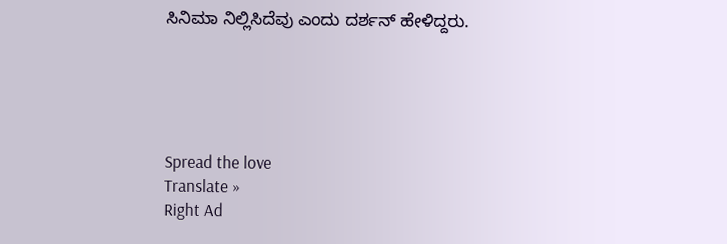ಸಿನಿಮಾ ನಿಲ್ಲಿಸಿದೆವು ಎಂದು ದರ್ಶನ್ ಹೇಳಿದ್ದರು.





Spread the love
Translate »
Right Ad